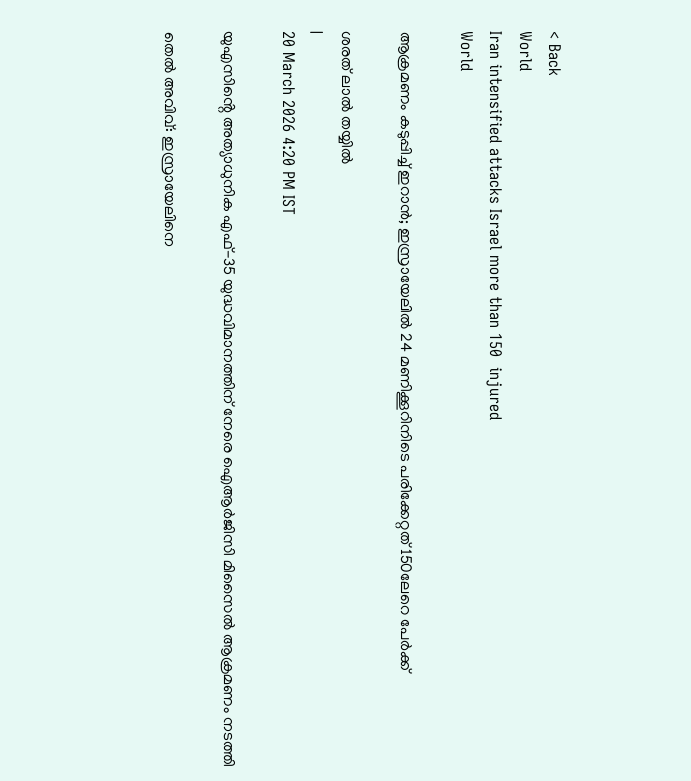< Back
World
Iran intensified attacks Israel more than 150  injured
World

ആക്രമണം കടുപ്പിച്ച് ഇറാന്‍; ഇസ്രായേലില്‍ 24 മണിക്കൂറിനിടെ പരിക്കേറ്റത് 150ലേറെ പേര്‍ക്ക്

ശരത് ലാൽ തയ്യിൽ
|
20 March 2026 4:20 PM IST

യുഎസിൻ്റെ അത്യാധുനിക എഫ്-35 യുദ്ധവിമാനത്തിന് നേരെ ഐആര്‍ജിസി മിസൈല്‍ ആക്രമണം നടത്തി

തെല്‍ അവിവ്: ഇസ്രായേലിനെ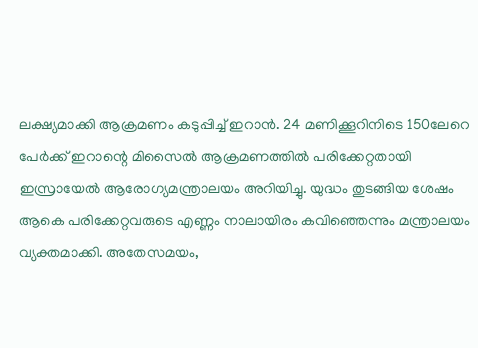ലക്ഷ്യമാക്കി ആക്രമണം കടുപ്പിച്ച് ഇറാന്‍. 24 മണിക്കൂറിനിടെ 150ലേറെ പേര്‍ക്ക് ഇറാന്റെ മിസൈല്‍ ആക്രമണത്തില്‍ പരിക്കേറ്റതായി ഇസ്രായേല്‍ ആരോഗ്യമന്ത്രാലയം അറിയിച്ചു. യുദ്ധം തുടങ്ങിയ ശേഷം ആകെ പരിക്കേറ്റവരുടെ എണ്ണം നാലായിരം കവിഞ്ഞെന്നും മന്ത്രാലയം വ്യക്തമാക്കി. അതേസമയം,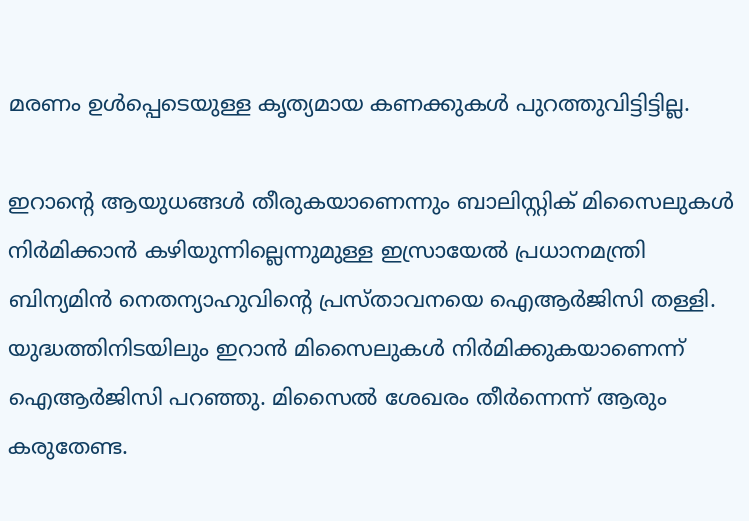മരണം ഉള്‍പ്പെടെയുള്ള കൃത്യമായ കണക്കുകള്‍ പുറത്തുവിട്ടിട്ടില്ല.

ഇറാന്റെ ആയുധങ്ങള്‍ തീരുകയാണെന്നും ബാലിസ്റ്റിക് മിസൈലുകള്‍ നിര്‍മിക്കാന്‍ കഴിയുന്നില്ലെന്നുമുള്ള ഇസ്രായേല്‍ പ്രധാനമന്ത്രി ബിന്യമിന്‍ നെതന്യാഹുവിന്റെ പ്രസ്താവനയെ ഐആര്‍ജിസി തള്ളി. യുദ്ധത്തിനിടയിലും ഇറാന്‍ മിസൈലുകള്‍ നിര്‍മിക്കുകയാണെന്ന് ഐആര്‍ജിസി പറഞ്ഞു. മിസൈല്‍ ശേഖരം തീര്‍ന്നെന്ന് ആരും കരുതേണ്ട.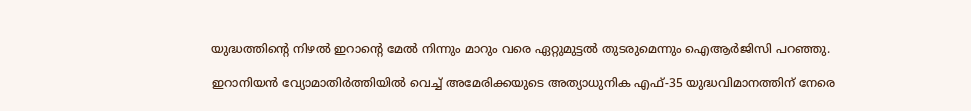യുദ്ധത്തിന്റെ നിഴല്‍ ഇറാന്റെ മേല്‍ നിന്നും മാറും വരെ ഏറ്റുമുട്ടല്‍ തുടരുമെന്നും ഐആര്‍ജിസി പറഞ്ഞു.

ഇറാനിയന്‍ വ്യോമാതിര്‍ത്തിയില്‍ വെച്ച് അമേരിക്കയുടെ അത്യാധുനിക എഫ്-35 യുദ്ധവിമാനത്തിന് നേരെ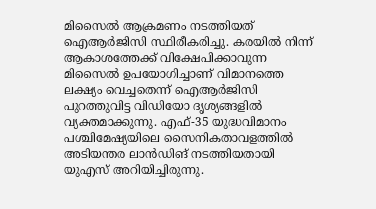മിസൈല്‍ ആക്രമണം നടത്തിയത് ഐആര്‍ജിസി സ്ഥിരീകരിച്ചു. കരയില്‍ നിന്ന് ആകാശത്തേക്ക് വിക്ഷേപിക്കാവുന്ന മിസൈല്‍ ഉപയോഗിച്ചാണ് വിമാനത്തെ ലക്ഷ്യം വെച്ചതെന്ന് ഐആര്‍ജിസി പുറത്തുവിട്ട വിഡിയോ ദൃശ്യങ്ങളില്‍ വ്യക്തമാക്കുന്നു. എഫ്-35 യുദ്ധവിമാനം പശ്ചിമേഷ്യയിലെ സൈനികതാവളത്തില്‍ അടിയന്തര ലാന്‍ഡിങ് നടത്തിയതായി യുഎസ് അറിയിച്ചിരുന്നു.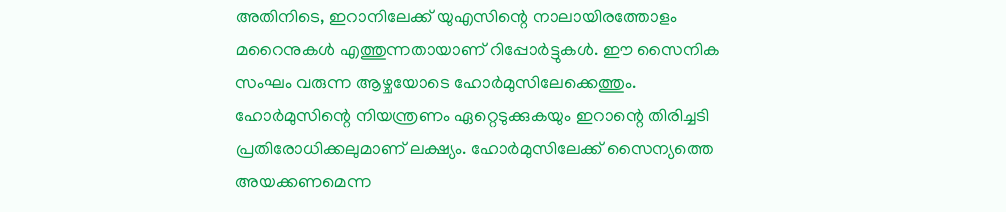അതിനിടെ, ഇറാനിലേക്ക് യുഎസിന്റെ നാലായിരത്തോളം മറൈനുകള്‍ എത്തുന്നതായാണ് റിപ്പോര്‍ട്ടുകള്‍. ഈ സൈനിക സംഘം വരുന്ന ആഴ്ചയോടെ ഹോര്‍മുസിലേക്കെത്തും. ഹോര്‍മുസിന്റെ നിയന്ത്രണം ഏറ്റെടുക്കുകയും ഇറാന്റെ തിരിച്ചടി പ്രതിരോധിക്കലുമാണ് ലക്ഷ്യം. ഹോര്‍മുസിലേക്ക് സൈന്യത്തെ അയക്കണമെന്ന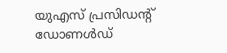യുഎസ് പ്രസിഡന്റ് ഡോണള്‍ഡ്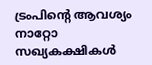ട്രംപിന്റെ ആവശ്യം നാറ്റോ സഖ്യകക്ഷികള്‍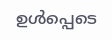ഉള്‍പ്പെടെ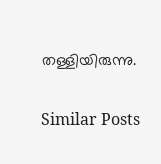തള്ളിയിരുന്നു.

Similar Posts